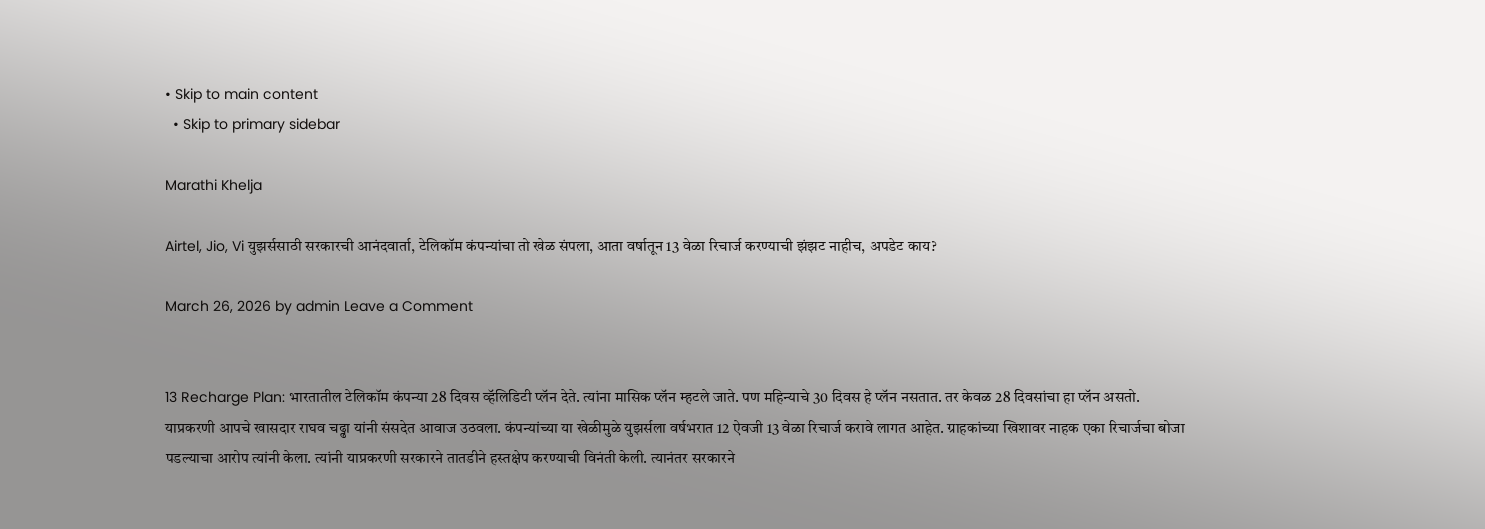• Skip to main content
  • Skip to primary sidebar

Marathi Khelja

Airtel, Jio, Vi युझर्ससाठी सरकारची आनंदवार्ता, टेलिकॉम कंपन्यांचा तो खेळ संपला, आता वर्षातून 13 वेळा रिचार्ज करण्याची झंझट नाहीच, अपडेट काय?

March 26, 2026 by admin Leave a Comment


13 Recharge Plan: भारतातील टेलिकॉम कंपन्या 28 दिवस व्हॅलिडिटी प्लॅन देते. त्यांना मासिक प्लॅन म्हटले जाते. पण महिन्याचे 30 दिवस हे प्लॅन नसतात. तर केवळ 28 दिवसांचा हा प्लॅन असतो. याप्रकरणी आपचे खासदार राघव चढ्ढा यांनी संसदेत आवाज उठवला. कंपन्यांच्या या खेळीमुळे युझर्सला वर्षभरात 12 ऐवजी 13 वेळा रिचार्ज करावे लागत आहेत. ग्राहकांच्या खिशावर नाहक एका रिचार्जचा बोजा पडल्याचा आरोप त्यांनी केला. त्यांनी याप्रकरणी सरकारने तातडीने हस्तक्षेप करण्याची विनंती केली. त्यानंतर सरकारने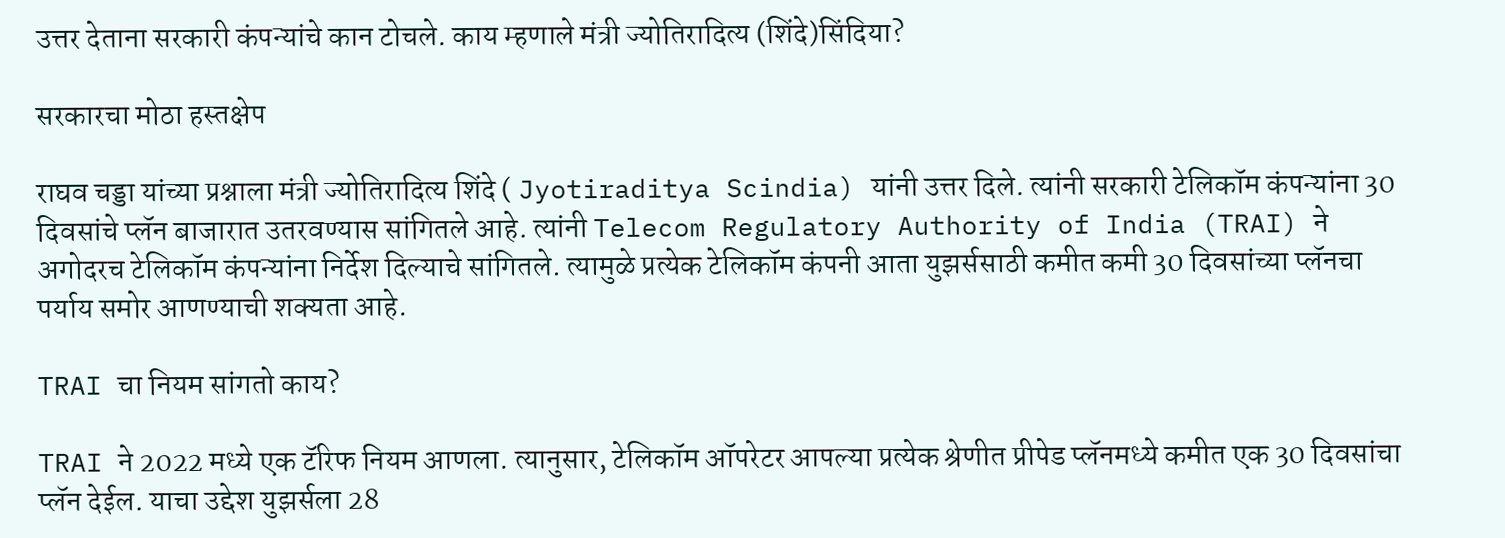उत्तर देताना सरकारी कंपन्यांचे कान टोचले. काय म्हणाले मंत्री ज्योतिरादित्य (शिंदे)सिंदिया?

सरकारचा मोठा हस्तक्षेप

राघव चड्डा यांच्या प्रश्नाला मंत्री ज्योतिरादित्य शिंदे ( Jyotiraditya Scindia) यांनी उत्तर दिले. त्यांनी सरकारी टेलिकॉम कंपन्यांना 30 दिवसांचे प्लॅन बाजारात उतरवण्यास सांगितले आहे. त्यांनी Telecom Regulatory Authority of India (TRAI) ने अगोदरच टेलिकॉम कंपन्यांना निर्देश दिल्याचे सांगितले. त्यामुळे प्रत्येक टेलिकॉम कंपनी आता युझर्ससाठी कमीत कमी 30 दिवसांच्या प्लॅनचा पर्याय समोर आणण्याची शक्यता आहे.

TRAI चा नियम सांगतो काय?

TRAI ने 2022 मध्ये एक टॅरिफ नियम आणला. त्यानुसार, टेलिकॉम ऑपरेटर आपल्या प्रत्येक श्रेणीत प्रीपेड प्लॅनमध्ये कमीत एक 30 दिवसांचा प्लॅन देईल. याचा उद्देश युझर्सला 28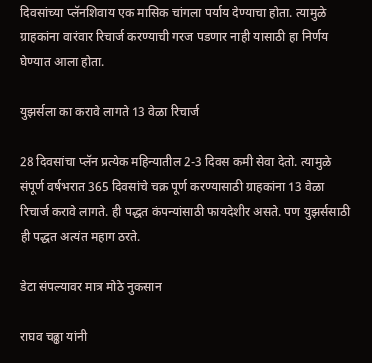दिवसांच्या प्लॅनशिवाय एक मासिक चांगला पर्याय देण्याचा होता. त्यामुळे ग्राहकांना वारंवार रिचार्ज करण्याची गरज पडणार नाही यासाठी हा निर्णय घेण्यात आला होता.

युझर्सला का करावे लागते 13 वेळा रिचार्ज

28 दिवसांचा प्लॅन प्रत्येक महिन्यातील 2-3 दिवस कमी सेवा देतो. त्यामुळे संपूर्ण वर्षभरात 365 दिवसांचे चक्र पूर्ण करण्यासाठी ग्राहकांना 13 वेळा रिचार्ज करावे लागते. ही पद्धत कंपन्यांसाठी फायदेशीर असते. पण युझर्ससाठी ही पद्धत अत्यंत महाग ठरते.

डेटा संपल्यावर मात्र मोठे नुकसान

राघव चढ्ढा यांनी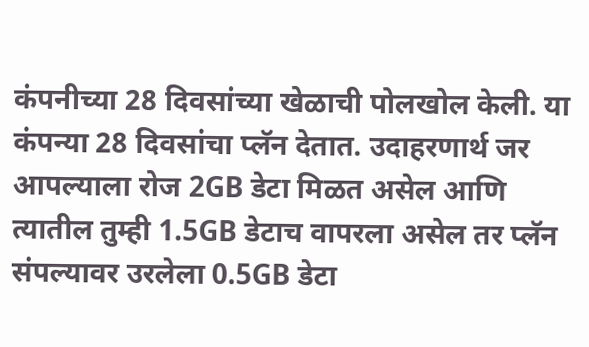कंपनीच्या 28 दिवसांच्या खेळाची पोलखोल केली. या कंपन्या 28 दिवसांचा प्लॅन देतात. उदाहरणार्थ जर आपल्याला रोज 2GB डेटा मिळत असेल आणि त्यातील तुम्ही 1.5GB डेटाच वापरला असेल तर प्लॅन संपल्यावर उरलेला 0.5GB डेटा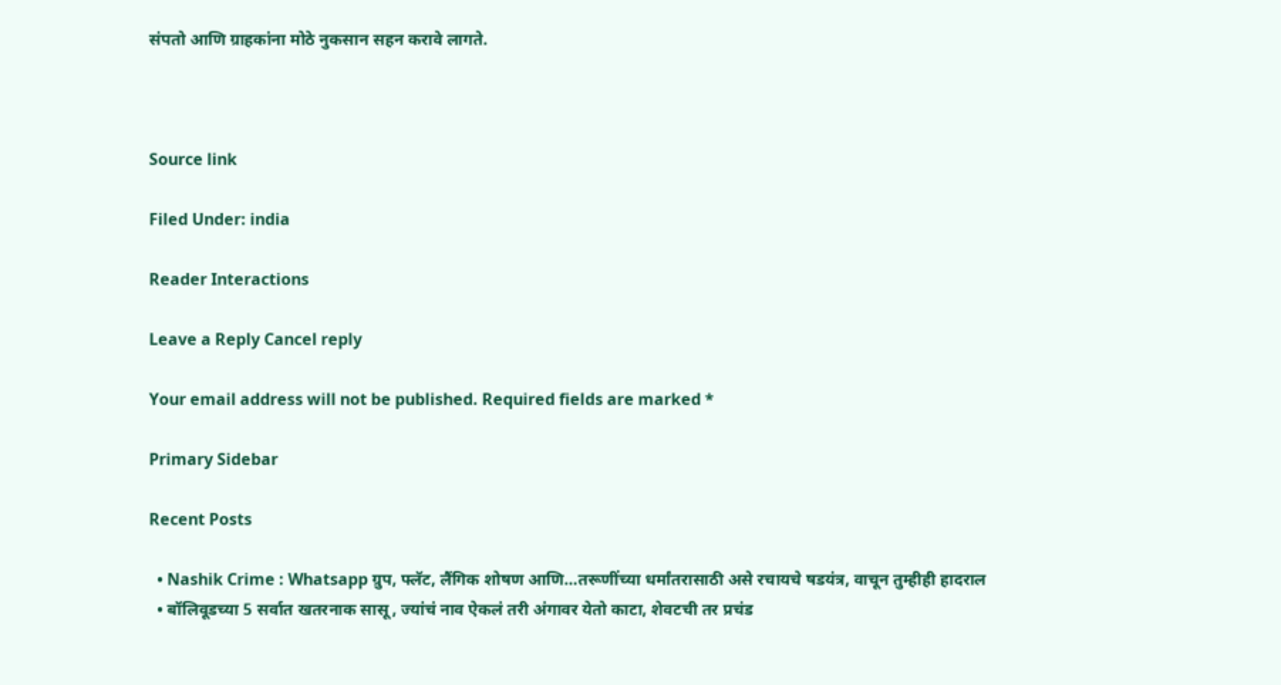संपतो आणि ग्राहकांना मोठे नुकसान सहन करावे लागते.



Source link

Filed Under: india

Reader Interactions

Leave a Reply Cancel reply

Your email address will not be published. Required fields are marked *

Primary Sidebar

Recent Posts

  • Nashik Crime : Whatsapp ग्रुप, फ्लॅट, लैंगिक शोषण आणि…तरूणींच्या धर्मांतरासाठी असे रचायचे षडयंत्र, वाचून तुम्हीही हादराल
  • बॉलिवूडच्या 5 सर्वात खतरनाक सासू, ज्यांचं नाव ऐकलं तरी अंगावर येतो काटा, शेवटची तर प्रचंड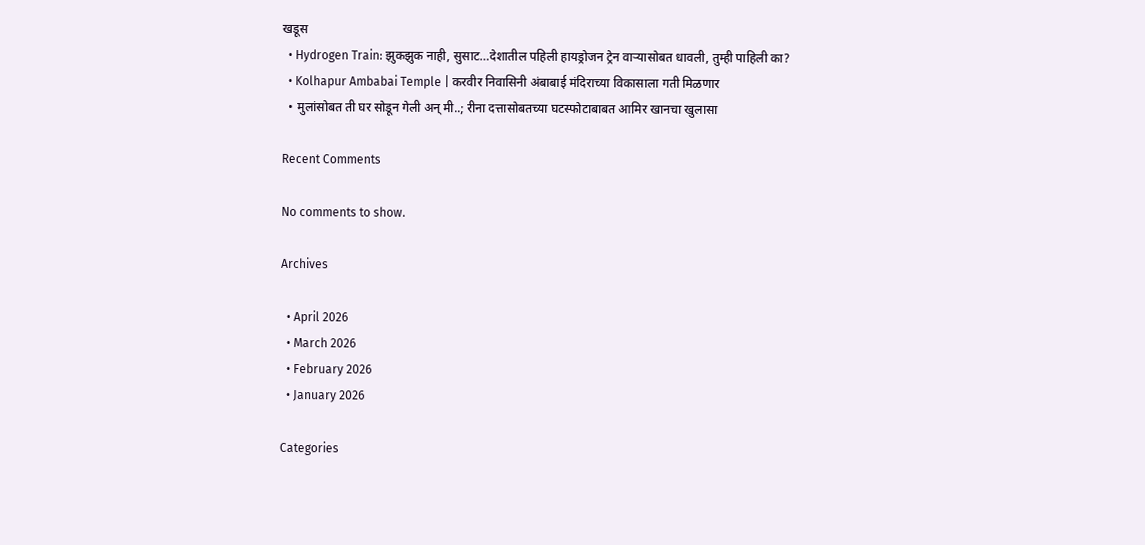खडूस
  • Hydrogen Train: झुकझुक नाही, सुसाट…देशातील पहिली हायड्रोजन ट्रेन वाऱ्यासोबत धावली, तुम्ही पाहिली का?
  • Kolhapur Ambabai Temple | करवीर निवासिनी अंबाबाई मंदिराच्या विकासाला गती मिळणार
  • मुलांसोबत ती घर सोडून गेली अन् मी..; रीना दत्तासोबतच्या घटस्फोटाबाबत आमिर खानचा खुलासा

Recent Comments

No comments to show.

Archives

  • April 2026
  • March 2026
  • February 2026
  • January 2026

Categories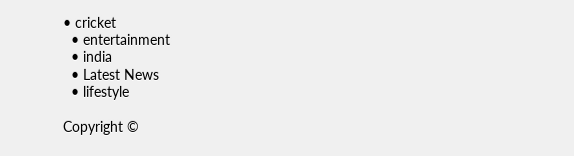• cricket
  • entertainment
  • india
  • Latest News
  • lifestyle

Copyright ©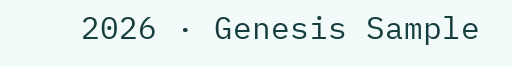2026 · Genesis Sample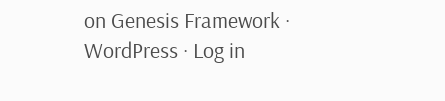on Genesis Framework · WordPress · Log in